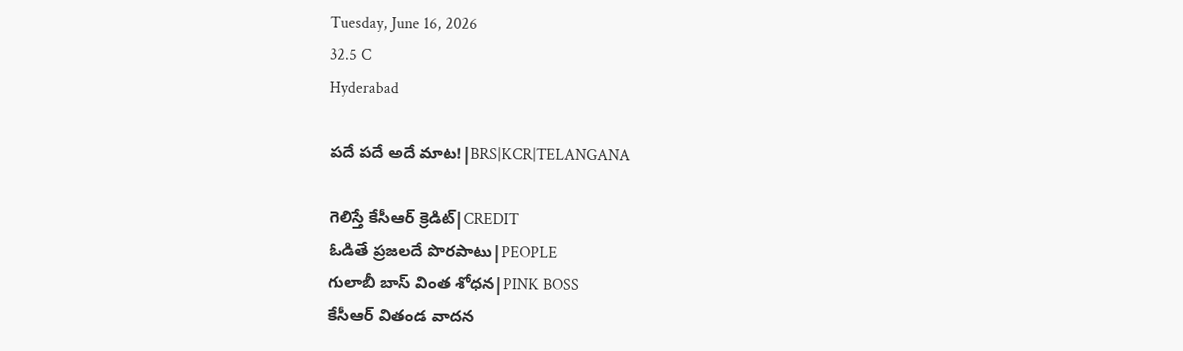Tuesday, June 16, 2026
32.5 C
Hyderabad

పదే పదే అదే మాట!|BRS|KCR|TELANGANA

గెలిస్తే కేసీఆర్ క్రెడిట్|CREDIT
ఓడితే ప్రజలదే పొరపాటు|PEOPLE
గులాబీ బాస్ వింత శోధన|PINK BOSS
కేసీఆర్ వితండ వాదన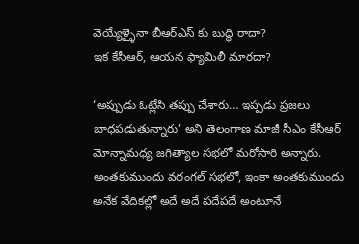వెయ్యేళ్ళైనా బీఆర్ఎస్ కు బుద్ధి రాదా?
ఇక కేసీఆర్, ఆయన ఫ్యామిలీ మారదా?

‘అప్పుడు ఓట్లేసి తప్పు చేశారు… ఇప్పడు ప్రజలు బాధపడుతున్నారు’ అని తెలంగాణ మాజీ సీఎం కేసీఆర్ మోన్నామధ్య జగిత్యాల సభలో మరోసారి అన్నారు. అంతకుముందు వరంగల్ సభలో, ఇంకా అంతకుముందు అనేక వేదికల్లో అదే అదే పదేపదే అంటూనే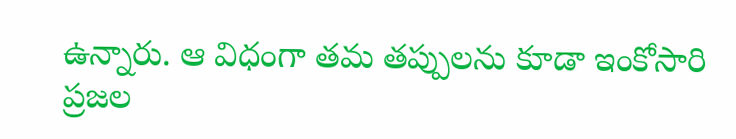ఉన్నారు. ఆ విధంగా తమ తప్పులను కూడా ఇంకోసారి ప్రజల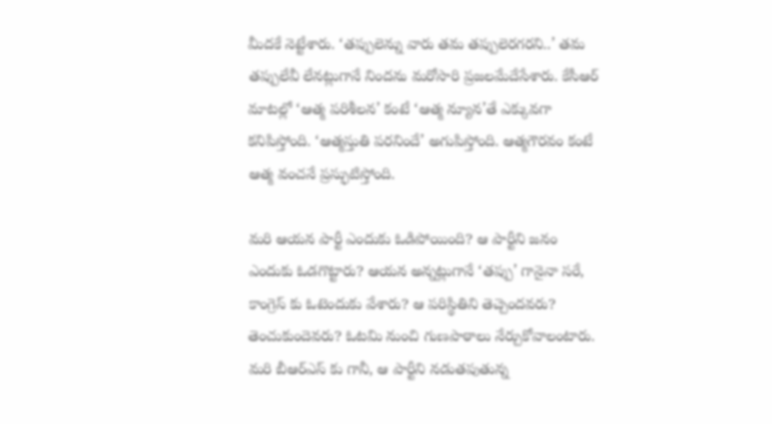మీదకే నెట్టేశారు. ‘తప్పులెన్ను వారు తమ తప్పులెరగరని..’ తమ తప్పులేవీ లేనట్లుగానే నిందను మరోసారి ప్రజలమేదేసేశారు. కేసీఆర్ మాటల్లో ‘ఆత్మ పరిశీలన’ కంటే ‘ఆత్మ న్యూన’తే ఎక్కువగా కనిపిస్తోంది. ‘ఆత్మస్తుతి పరనిందే’ అగుపిస్తోంది. ఆత్మగౌరవం కంటే ఆత్మ వంచనే ప్రస్ఫుటిస్తోంది.

మరి ఆయన పార్టీ ఎందుకు ఓడిపోయింది? ఆ పార్టీని జనం ఎందుకు ఓడగొట్టారు? ఆయన అన్నట్లుగానే ‘తప్పు’ గానైనా సరే, కాంగ్రెస్ కు ఓటెందుకు వేశారు? ఆ పరిస్థితిని తెచ్చెందవరు? తెంచుకుందెవరు? ఓటమి నుంచి గుణపాఠాలు నేర్చుకోవాలంటారు. మరి బీఆర్ఎస్ కు గానీ, ఆ పార్టీని నడుతపుతున్న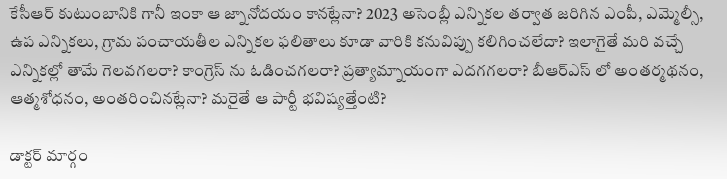కేసీఆర్ కుటుంబానికి గానీ ఇంకా ఆ జ్నానోదయం కానట్లేనా? 2023 అసెంబ్లీ ఎన్నికల తర్వాత జరిగిన ఎంపీ, ఎమ్మెల్సీ, ఉప ఎన్నికలు, గ్రామ పంచాయతీల ఎన్నికల ఫలితాలు కూడా వారికి కనువిప్పు కలిగించలేదా? ఇలాగైతే మరి వచ్చే ఎన్నికల్లో తామే గెలవగలరా? కాంగ్రెస్ ను ఓడించగలరా? ప్రత్యామ్నాయంగా ఎదగగలరా? బీఆర్ఎస్ లో అంతర్మథనం, ఆత్మశోధనం, అంతరించినట్లేనా? మరైతే ఆ పార్టీ భవిష్యత్తేంటి?

డాక్టర్ మార్గం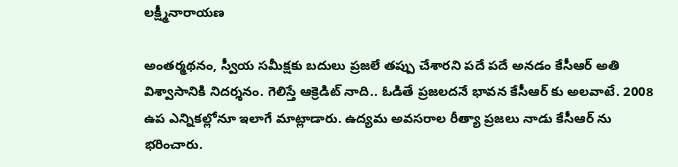లక్ష్మీనారాయణ

అంతర్మథనం, స్వీయ సమీక్షకు బదులు ప్రజలే తప్పు చేశారని పదే పదే అనడం కేసీఆర్ అతి విశ్వాసానికి నిదర్శనం. గెలిస్తే ఆక్రెడిట్ నాది.. ఓడితే ప్రజలదనే భావన కేసీఆర్ కు అలవాటే. 2008 ఉప ఎన్నికల్లోనూ ఇలాగే మాట్లాడారు. ఉద్యమ అవసరాల రీత్యా ప్రజలు నాడు కేసీఆర్ ను భరించారు.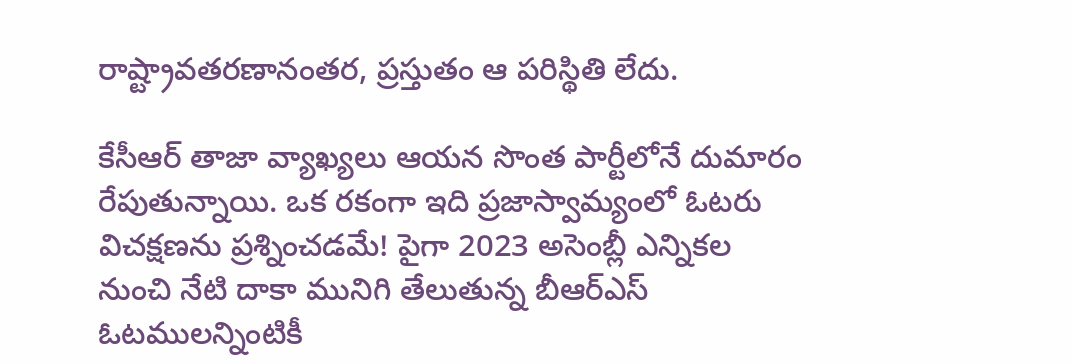రాష్ట్రావతరణానంతర, ప్రస్తుతం ఆ పరిస్థితి లేదు.

కేసీఆర్ తాజా వ్యాఖ్యలు ఆయన సొంత పార్టీలోనే దుమారం రేపుతున్నాయి. ఒక రకంగా ఇది ప్రజాస్వామ్యంలో ఓటరు విచక్షణను ప్రశ్నించడమే! పైగా 2023 అసెంబ్లీ ఎన్నికల నుంచి నేటి దాకా మునిగి తేలుతున్న బీఆర్ఎస్ ఓటములన్నింటికీ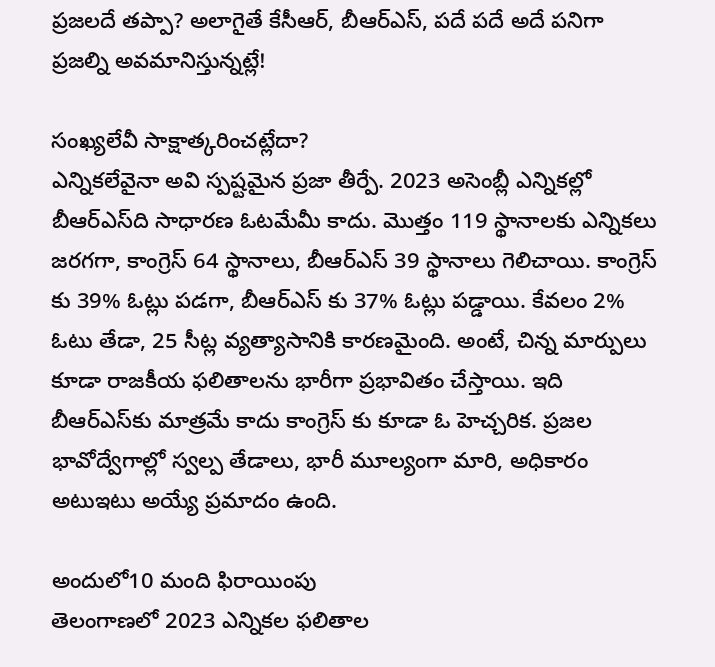ప్రజలదే తప్పా? అలాగైతే కేసీఆర్, బీఆర్ఎస్, పదే పదే అదే పనిగా ప్రజల్ని అవమానిస్తున్నట్లే!

సంఖ్యలేవీ సాక్షాత్కరించట్లేదా?
ఎన్నికలేవైనా అవి స్పష్టమైన ప్రజా తీర్పే. 2023 అసెంబ్లీ ఎన్నికల్లో బీఆర్ఎస్‌ది సాధారణ ఓటమేమీ కాదు. మొత్తం 119 స్థానాలకు ఎన్నికలు జరగగా, కాంగ్రెస్ 64 స్థానాలు, బీఆర్ఎస్ 39 స్థానాలు గెలిచాయి. కాంగ్రెస్ కు 39% ఓట్లు పడగా, బీఆర్ఎస్ కు 37% ఓట్లు పడ్డాయి. కేవలం 2% ఓటు తేడా, 25 సీట్ల వ్యత్యాసానికి కారణమైంది. అంటే, చిన్న మార్పులు కూడా రాజకీయ ఫలితాలను భారీగా ప్రభావితం చేస్తాయి. ఇది బీఆర్ఎస్‌కు మాత్రమే కాదు కాంగ్రెస్ కు కూడా ఓ హెచ్చరిక. ప్రజల భావోద్వేగాల్లో స్వల్ప తేడాలు, భారీ మూల్యంగా మారి, అధికారం అటుఇటు అయ్యే ప్రమాదం ఉంది.

అందులో10 మంది ఫిరాయింపు
తెలంగాణలో 2023 ఎన్నికల ఫలితాల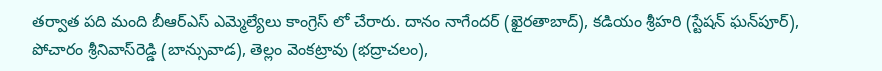తర్వాత పది మంది బీఆర్ఎస్ ఎమ్మెల్యేలు కాంగ్రెస్ లో చేరారు. దానం నాగేందర్ (ఖైరతాబాద్), కడియం శ్రీహరి (స్టేషన్ ఘన్‌పూర్), పోచారం శ్రీనివాస్‌రెడ్డి (బాన్సువాడ), తెల్లం వెంకట్రావు (భద్రాచలం),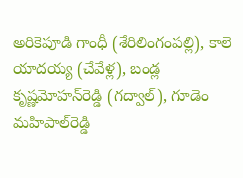అరికెపూడి గాంధీ (శేరిలింగంపల్లి), కాలె యాదయ్య (చేవేళ్ల), బండ్ల కృష్ణమోహన్‌రెడ్డి (గద్వాల్), గూడెం మహిపాల్‌రెడ్డి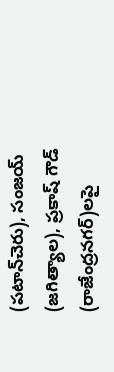(పటాన్‌చెరు), సంజయ్ (జగిత్యాల), ప్రకాష్ గౌడ్ (రాజేంద్రనగర్)లపై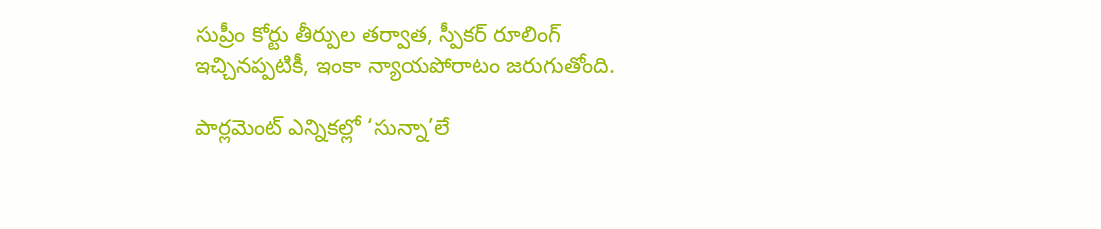సుప్రీం కోర్టు తీర్పుల తర్వాత, స్పీకర్ రూలింగ్ ఇచ్చినప్పటికీ, ఇంకా న్యాయపోరాటం జరుగుతోంది.

పార్లమెంట్ ఎన్నికల్లో ‘సున్నా’లే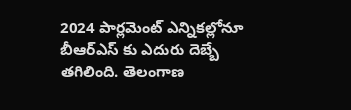2024 పార్లమెంట్ ఎన్నికల్లోనూ బీఆర్ఎస్ కు ఎదురు దెబ్బే తగిలింది. తెలంగాణ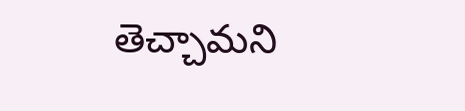తెచ్చామని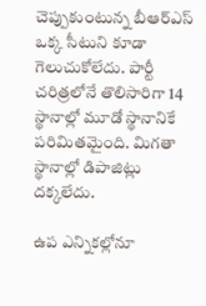చెప్పుకుంటున్న బీఆర్ఎస్ ఒక్క సీటుని కూడా గెలుచుకోలేదు. పార్టీ చరిత్రలోనే తొలిసారిగా 14 స్థానాల్లో మూడో స్థానానికే పరిమితమైంది. మిగతా స్థానాల్లో డిపాజిట్లు దక్కలేదు.

ఉప ఎన్నికల్లోనూ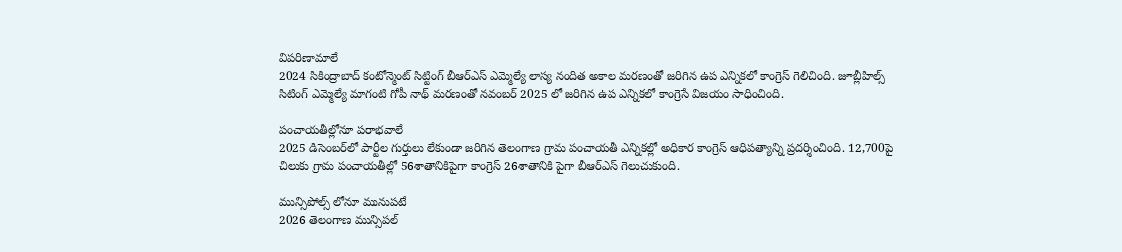విపరిణామాలే
2024 సికింద్రాబాద్ కంటోన్మెంట్ సిట్టింగ్ బీఆర్ఎస్ ఎమ్మెల్యే లాస్య నందిత అకాల మరణంతో జరిగిన ఉప ఎన్నికలో కాంగ్రెస్ గెలిచింది. జూబ్లీహిల్స్ సిటింగ్ ఎమ్మెల్యే మాగంటి గోపీ నాథ్ మరణంతో నవంబర్ 2025 లో జరిగిన ఉప ఎన్నికలో కాంగ్రెసే విజయం సాధించింది.

పంచాయతీల్లోనూ పరాభవాలే
2025 డిసెంబర్‌లో పార్టీల గుర్తులు లేకుండా జరిగిన తెలంగాణ గ్రామ పంచాయతీ ఎన్నికల్లో అధికార కాంగ్రెస్ ఆధిపత్యాన్ని ప్రదర్శించింది. 12,700పై చిలుకు గ్రామ పంచాయతీల్లో 56శాతానికిపైగా కాంగ్రెస్ 26శాతానికి పైగా బీఆర్ఎస్ గెలుచుకుంది.

మున్సిపోల్స్ లోనూ మునుపటే
2026 తెలంగాణ మున్సిపల్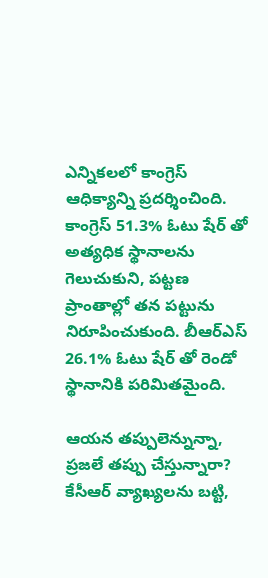ఎన్నికలలో కాంగ్రెస్ ఆధిక్యాన్ని ప్రదర్శించింది. కాంగ్రెస్ 51.3% ఓటు షేర్ తో అత్యధిక స్థానాలను గెలుచుకుని, పట్టణ ప్రాంతాల్లో తన పట్టును నిరూపించుకుంది. బీఆర్ఎస్ 26.1% ఓటు షేర్ తో రెండో స్థానానికి పరిమితమైంది.

ఆయన తప్పులెన్నున్నా, ప్రజలే తప్పు చేస్తున్నారా?
కేసీఆర్ వ్యాఖ్యలను బట్టి,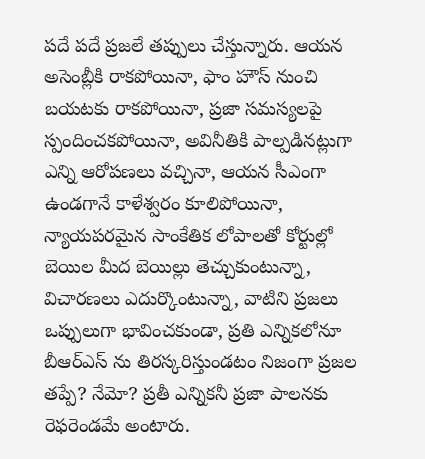పదే పదే ప్రజలే తప్పులు చేస్తున్నారు. ఆయన అసెంబ్లీకి రాకపోయినా, ఫాం హౌస్ నుంచి బయటకు రాకపోయినా, ప్రజా సమస్యలపై స్పందించకపోయినా, అవినీతికి పాల్పడినట్లుగా ఎన్ని ఆరోపణలు వచ్చినా, ఆయన సీఎంగా ఉండగానే కాళేశ్వరం కూలిపోయినా, న్యాయపరమైన సాంకేతిక లోపాలతో కోర్టుల్లో బెయిల మీద బెయిల్లు తెచ్చుకుంటున్నా, విచారణలు ఎదుర్కొంటున్నా, వాటిని ప్రజలు ఒప్పులుగా భావించకుండా, ప్రతి ఎన్నికలోనూ బీఆర్ఎస్ ను తిరస్కరిస్తుండటం నిజంగా ప్రజల తప్పే? నేమో? ప్రతీ ఎన్నికనీ ప్రజా పాలనకు రెఫరెండమే అంటారు.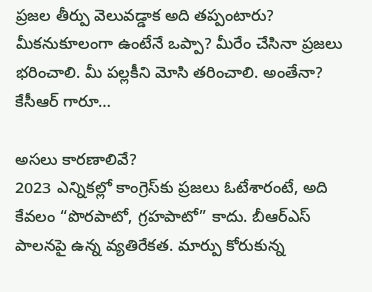ప్రజల తీర్పు వెలువడ్డాక అది తప్పంటారు? మీకనుకూలంగా ఉంటేనే ఒప్పా? మీరేం చేసినా ప్రజలు భరించాలి. మీ పల్లకీని మోసి తరించాలి. అంతేనా? కేసీఆర్ గారూ…

అసలు కారణాలివే?
2023 ఎన్నికల్లో కాంగ్రెస్‌కు ప్రజలు ఓటేశారంటే, అది కేవలం “పొరపాటో, గ్రహపాటో” కాదు. బీఆర్ఎస్ పాలనపై ఉన్న వ్యతిరేకత. మార్పు కోరుకున్న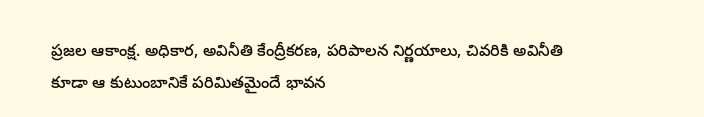ప్రజల ఆకాంక్ష. అధికార, అవినీతి కేంద్రీకరణ, పరిపాలన నిర్ణయాలు, చివరికి అవినీతి కూడా ఆ కుటుంబానికే పరిమితమైందే భావన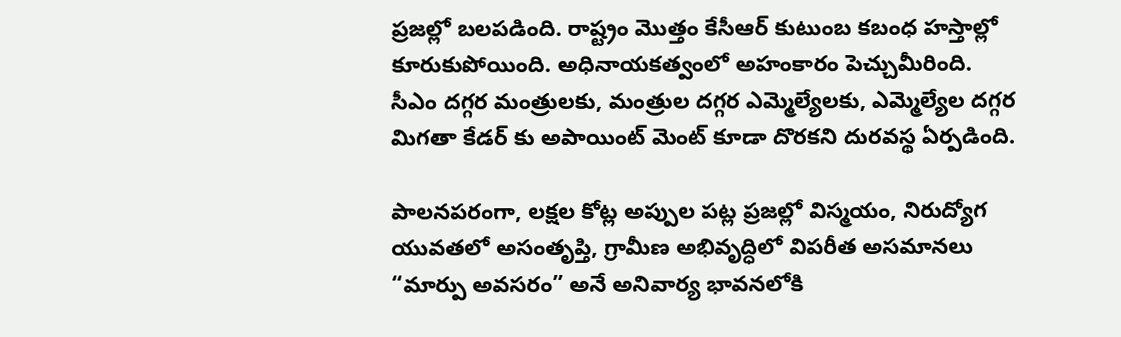ప్రజల్లో బలపడింది. రాష్ట్రం మొత్తం కేసీఆర్ కుటుంబ కబంధ హస్తాల్లో కూరుకుపోయింది. అధినాయకత్వంలో అహంకారం పెచ్చుమీరింది. సీఎం దగ్గర మంత్రులకు, మంత్రుల దగ్గర ఎమ్మెల్యేలకు, ఎమ్మెల్యేల దగ్గర మిగతా కేడర్ కు అపాయింట్ మెంట్ కూడా దొరకని దురవస్థ ఏర్పడింది.

పాలనపరంగా, లక్షల కోట్ల అప్పుల పట్ల ప్రజల్లో విస్మయం, నిరుద్యోగ యువతలో అసంతృప్తి, గ్రామీణ అభివృద్ధిలో విపరీత అసమానలు “మార్పు అవసరం” అనే అనివార్య భావనలోకి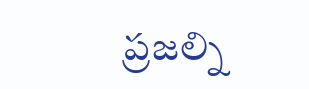ప్రజల్ని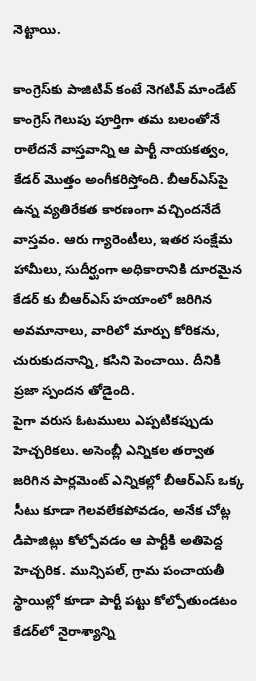నెట్టాయి.

కాంగ్రెస్‌కు పాజిటివ్ కంటే నెగటివ్ మాండేట్
కాంగ్రెస్ గెలుపు పూర్తిగా తమ బలంతోనే రాలేదనే వాస్తవాన్ని ఆ పార్టీ నాయకత్వం, కేడర్ మొత్తం అంగీకరిస్తోంది. బీఆర్ఎస్‌పై ఉన్న వ్యతిరేకత కారణంగా వచ్చిందనేదే వాస్తవం. ఆరు గ్యారెంటీలు, ఇతర సంక్షేమ హామీలు, సుదీర్ఘంగా అధికారానికి దూరమైన కేడర్ కు బీఆర్ఎస్ హయాంలో జరిగిన అవమానాలు, వారిలో మార్పు కోరికను, చురుకుదనాన్ని, కసిని పెంచాయి. దీనికి ప్రజా స్పందన తోడైంది.
పైగా వరుస ఓటములు ఎప్పటికప్పుడు హెచ్చరికలు. అసెంబ్లీ ఎన్నికల తర్వాత జరిగిన పార్లమెంట్ ఎన్నికల్లో బీఆర్ఎస్ ఒక్క సీటు కూడా గెలవలేకపోవడం, అనేక చోట్ల డిపాజిట్లు కోల్పోవడం ఆ పార్టీకి అతిపెద్ద హెచ్చరిక. మున్సిపల్, గ్రామ పంచాయతీ స్థాయిల్లో కూడా పార్టీ పట్టు కోల్పోతుండటం కేడర్‌లో నైరాశ్యాన్ని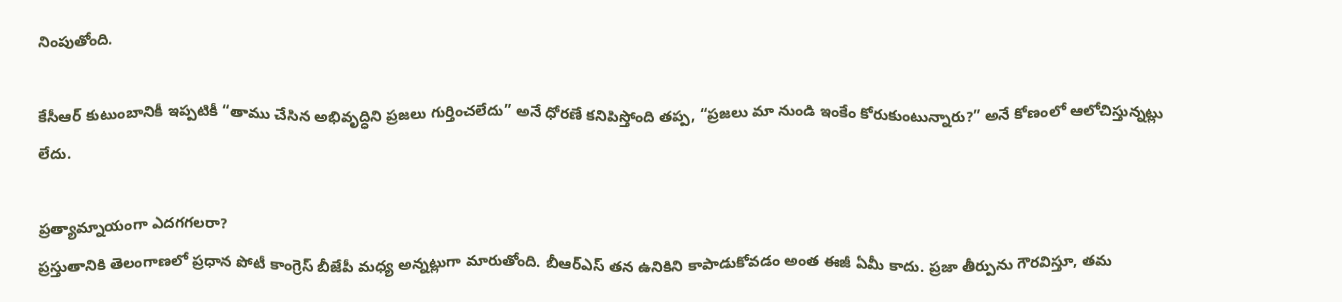నింపుతోంది.

కేసీఆర్ కుటుంబానికీ ఇప్పటికీ “తాము చేసిన అభివృద్ధిని ప్రజలు గుర్తించలేదు” అనే ధోరణే కనిపిస్తోంది తప్ప, “ప్రజలు మా నుండి ఇంకేం కోరుకుంటున్నారు?” అనే కోణంలో ఆలోచిస్తున్నట్లు లేదు.

ప్రత్యామ్నాయంగా ఎదగగలరా?
ప్రస్తుతానికి తెలంగాణలో ప్రధాన పోటీ కాంగ్రెస్ బీజేపీ మధ్య అన్నట్లుగా మారుతోంది. బీఆర్ఎస్ తన ఉనికిని కాపాడుకోవడం అంత ఈజీ ఏమీ కాదు. ప్రజా తీర్పును గౌరవిస్తూ, తమ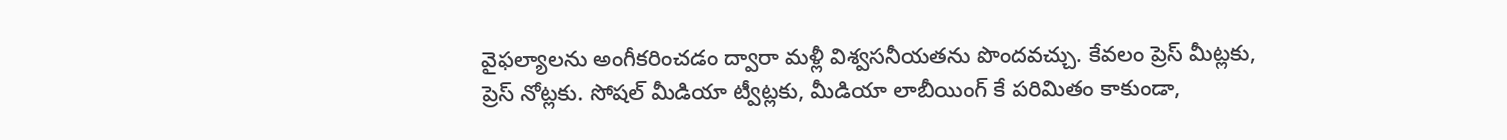వైఫల్యాలను అంగీకరించడం ద్వారా మళ్లీ విశ్వసనీయతను పొందవచ్చు. కేవలం ప్రెస్ మీట్లకు, ప్రెస్ నోట్లకు. సోషల్ మీడియా ట్వీట్లకు, మీడియా లాబీయింగ్ కే పరిమితం కాకుండా,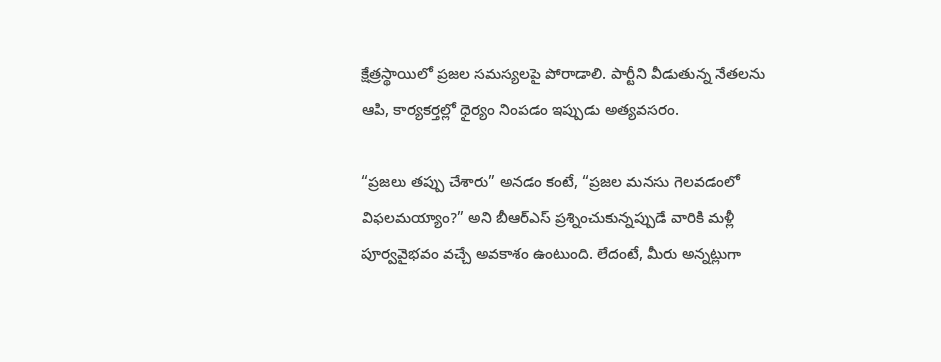క్షేత్రస్థాయిలో ప్రజల సమస్యలపై పోరాడాలి. పార్టీని వీడుతున్న నేతలను ఆపి, కార్యకర్తల్లో ధైర్యం నింపడం ఇప్పుడు అత్యవసరం.

“ప్రజలు తప్పు చేశారు” అనడం కంటే, “ప్రజల మనసు గెలవడంలో విఫలమయ్యాం?” అని బీఆర్ఎస్ ప్రశ్నించుకున్నప్పుడే వారికి మళ్లీ పూర్వవైభవం వచ్చే అవకాశం ఉంటుంది. లేదంటే, మీరు అన్నట్లుగా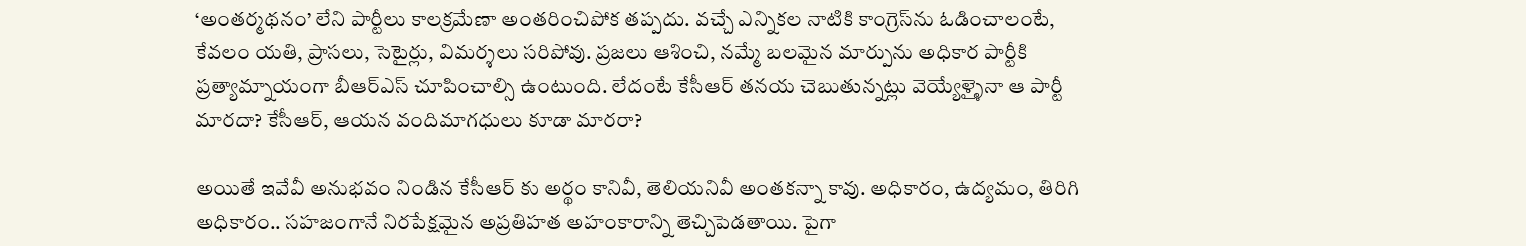‘అంతర్మథనం’ లేని పార్టీలు కాలక్రమేణా అంతరించిపోక తప్పదు. వచ్చే ఎన్నికల నాటికి కాంగ్రెస్‌ను ఓడించాలంటే, కేవలం యతి, ప్రాసలు, సెటైర్లు, విమర్శలు సరిపోవు. ప్రజలు ఆశించి, నమ్మే బలమైన మార్పును అధికార పార్టీకి ప్రత్యామ్నాయంగా బీఆర్ఎస్ చూపించాల్సి ఉంటుంది. లేదంటే కేసీఆర్ తనయ చెబుతున్నట్లు వెయ్యేళ్ళైనా ఆ పార్టీ మారదా? కేసీఆర్, ఆయన వందిమాగధులు కూడా మారరా?

అయితే ఇవేవీ అనుభవం నిండిన కేసీఆర్ కు అర్థం కానివీ, తెలియనివీ అంతకన్నా కావు. అధికారం, ఉద్యమం, తిరిగి అధికారం.. సహజంగానే నిరపేక్షమైన అప్రతిహత అహంకారాన్ని తెచ్చిపెడతాయి. పైగా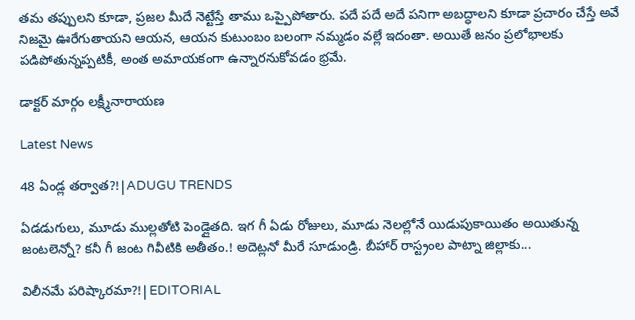తమ తప్పులని కూడా, ప్రజల మీదే నెట్టేస్తే తాము ఒప్పైపోతారు. పదే పదే అదే పనిగా అబద్ధాలని కూడా ప్రచారం చేస్తే అవే నిజమై ఊరేగుతాయని ఆయన, ఆయన కుటుంబం బలంగా నమ్మడం వల్లే ఇదంతా. అయితే జనం ప్రలోభాలకు పడిపోతున్నప్పటికీ, అంత అమాయకంగా ఉన్నారనుకోవడం భ్రమే.

డాక్టర్ మార్గం లక్ష్మీనారాయణ

Latest News

48 ఏండ్ల తర్వాత?!|ADUGU TRENDS

ఏడడుగులు, మూడు ముల్లతోటి పెండ్లైతది. ఇగ గీ ఏడు రోజులు, మూడు నెలల్లోనే యిడుపుకాయితం అయితున్న జంటలెన్నో? కనీ గీ జంట గివీటికి అతీతం.! అదెట్లనో మీరే సూడుండ్రి. బీహార్ రాస్ట్రంల పాట్నా జిల్లాకు...

విలీనమే పరిష్కారమా?!|EDITORIAL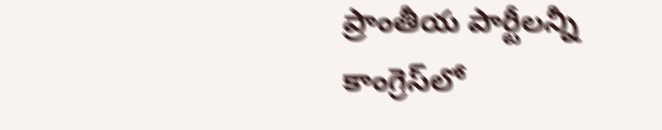ప్రాంతీయ పార్టీలన్నీ కాంగ్రెస్‌లో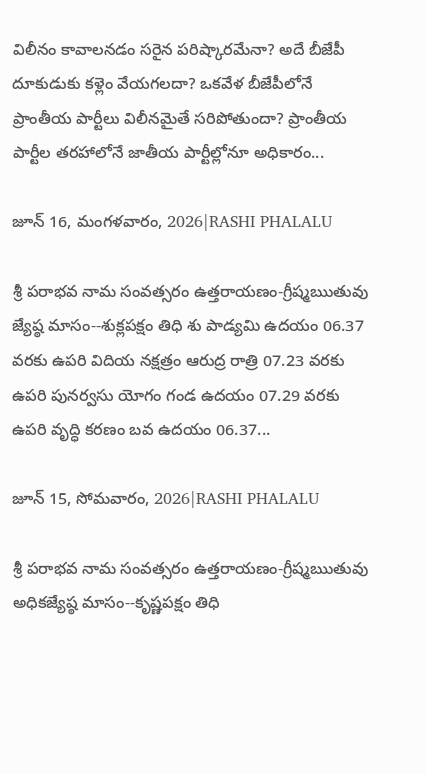విలీనం కావాలనడం సరైన పరిష్కారమేనా? అదే బీజేపీ దూకుడుకు కళ్లెం వేయగలదా? ఒకవేళ బీజేపీలోనే ప్రాంతీయ పార్టీలు విలీనమైతే సరిపోతుందా? ప్రాంతీయ పార్టీల తరహాలోనే జాతీయ పార్టీల్లోనూ అధికారం...

జూన్ 16, మంగళవారం, 2026|RASHI PHALALU

శ్రీ పరాభవ నామ సంవత్సరం ఉత్తరాయణం-గ్రీష్మఋతువు జ్యేష్ఠ మాసం--శుక్లపక్షం తిధి శు పాడ్యమి ఉదయం 06.37 వరకు ఉపరి విదియ నక్షత్రం ఆరుద్ర రాత్రి 07.23 వరకు ఉపరి పునర్వసు యోగం గండ ఉదయం 07.29 వరకు ఉపరి వృద్ధి కరణం బవ ఉదయం 06.37...

జూన్ 15, సోమవారం, 2026|RASHI PHALALU

శ్రీ పరాభవ నామ సంవత్సరం ఉత్తరాయణం-గ్రీష్మఋతువు అధికజ్యేష్ఠ మాసం--కృష్ణపక్షం తిధి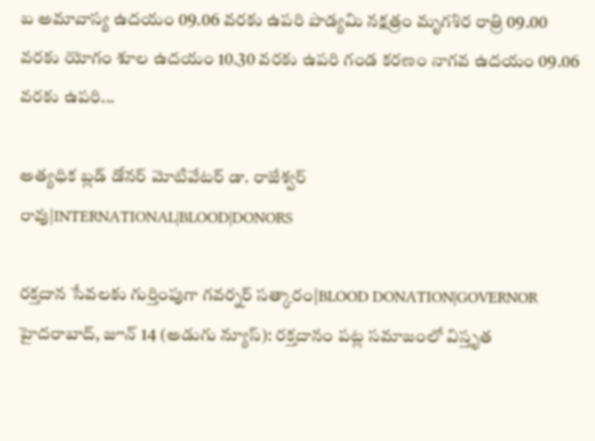బ అమావాస్య ఉదయం 09.06 వరకు ఉపరి పాడ్యమి నక్షత్రం మృగశిర రాత్రి 09.00 వరకు యోగం శూల ఉదయం 10.30 వరకు ఉపరి గండ కరణం నాగవ ఉదయం 09.06 వరకు ఉపరి...

అత్యధిక బ్లడ్ డోనర్ మోటివేటర్ డా. రాజేశ్వర్ రావు|INTERNATIONAL|BLOOD|DONORS

రక్తదాన సేవలకు గుర్తింపుగా గవర్నర్ సత్కారం|BLOOD DONATION|GOVERNOR హైదరాబాద్, జూన్ 14 (అడుగు న్యూస్): రక్తదానం పట్ల సమాజంలో విస్తృత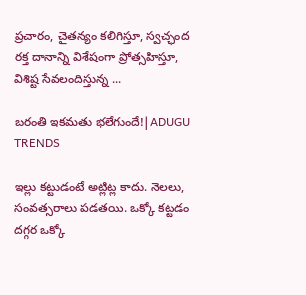ప్రచారం, చైతన్యం కలిగిస్తూ, స్వచ్ఛంద రక్త దానాన్ని విశేషంగా ప్రోత్సహిస్తూ, విశిష్ట సేవలందిస్తున్న ...

బరంతి ఇకమతు భలేగుందే!|ADUGU TRENDS

ఇల్లు కట్టుడంటే అట్లిట్ల కాదు. నెలలు, సంవత్సరాలు పడతయి. ఒక్కో కట్టడం దగ్గర ఒక్కో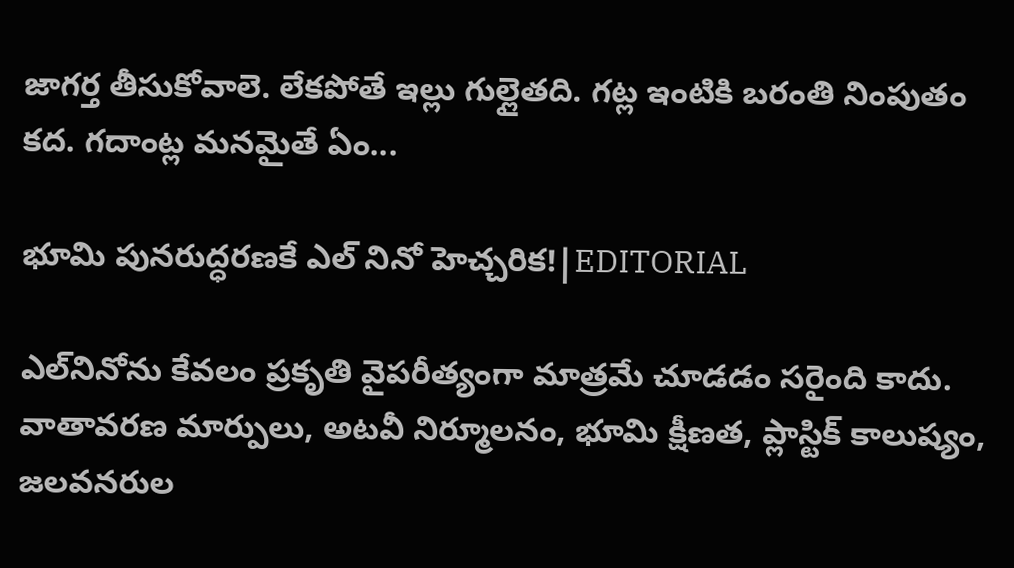జాగర్త తీసుకోవాలె. లేకపోతే ఇల్లు గుల్లైతది. గట్ల ఇంటికి బరంతి నింపుతం కద. గదాంట్ల మనమైతే ఏం...

భూమి పునరుద్ధరణకే ఎల్ నినో హెచ్చరిక!|EDITORIAL

ఎల్‌నినోను కేవలం ప్రకృతి వైపరీత్యంగా మాత్రమే చూడడం సరైంది కాదు. వాతావరణ మార్పులు, అటవీ నిర్మూలనం, భూమి క్షీణత, ప్లాస్టిక్ కాలుష్యం, జలవనరుల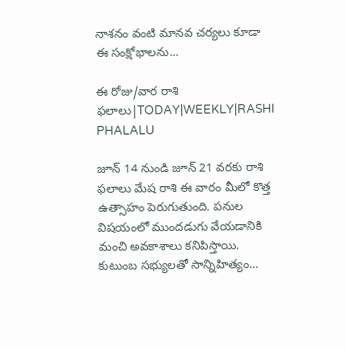నాశనం వంటి మానవ చర్యలు కూడా ఈ సంక్షోభాలను...

ఈ రోజు/వార రాశి ఫలాలు|TODAY|WEEKLY|RASHI PHALALU

జూన్ 14 నుండి జూన్ 21 వరకు రాశి ఫలాలు మేష రాశి ఈ వారం మీలో కొత్త ఉత్సాహం పెరుగుతుంది. పనుల విషయంలో ముందడుగు వేయడానికి మంచి అవకాశాలు కనిపిస్తాయి. కుటుంబ సభ్యులతో సాన్నిహిత్యం...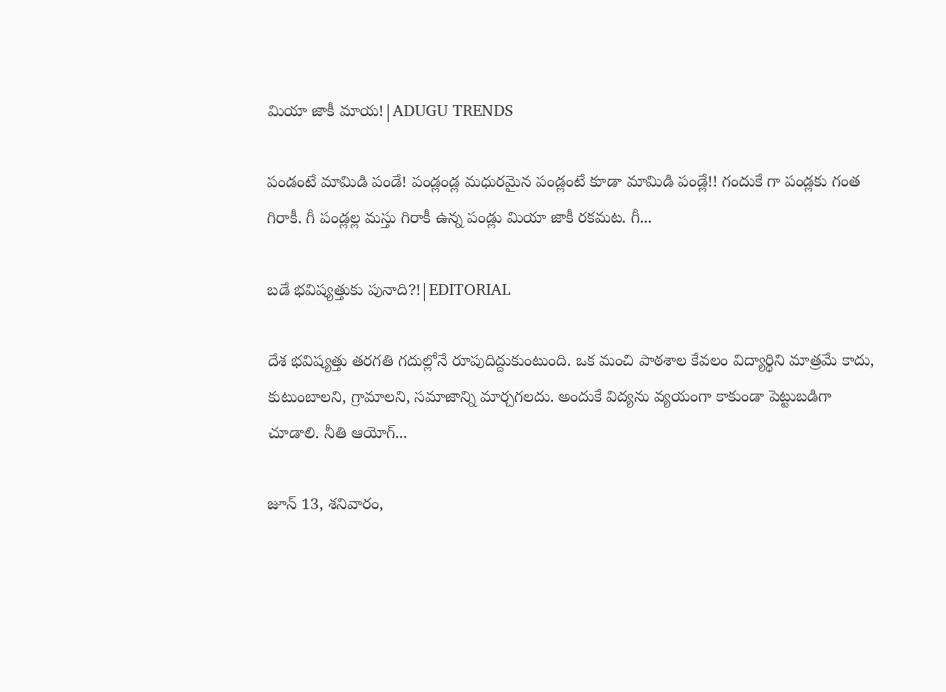మియా జాకీ మాయ!|ADUGU TRENDS

పండంటే మామిడి పండే! పండ్లండ్ల మధురమైన పండ్లంటే కూడా మామిడి పండ్లే!! గందుకే గా పండ్లకు గంత గిరాకీ. గీ పండ్లల్ల మస్తు గిరాకీ ఉన్న పండ్లు మియా జాకీ రకమట. గీ...

బడే భవిష్యత్తుకు పునాది?!|EDITORIAL

దేశ భవిష్యత్తు తరగతి గదుల్లోనే రూపుదిద్దుకుంటుంది. ఒక మంచి పాఠశాల కేవలం విద్యార్థిని మాత్రమే కాదు, కుటుంబాలని, గ్రామాలని, సమాజాన్ని మార్చగలదు. అందుకే విద్యను వ్యయంగా కాకుండా పెట్టుబడిగా చూడాలి. నీతి ఆయోగ్...

జూన్ 13, శనివారం,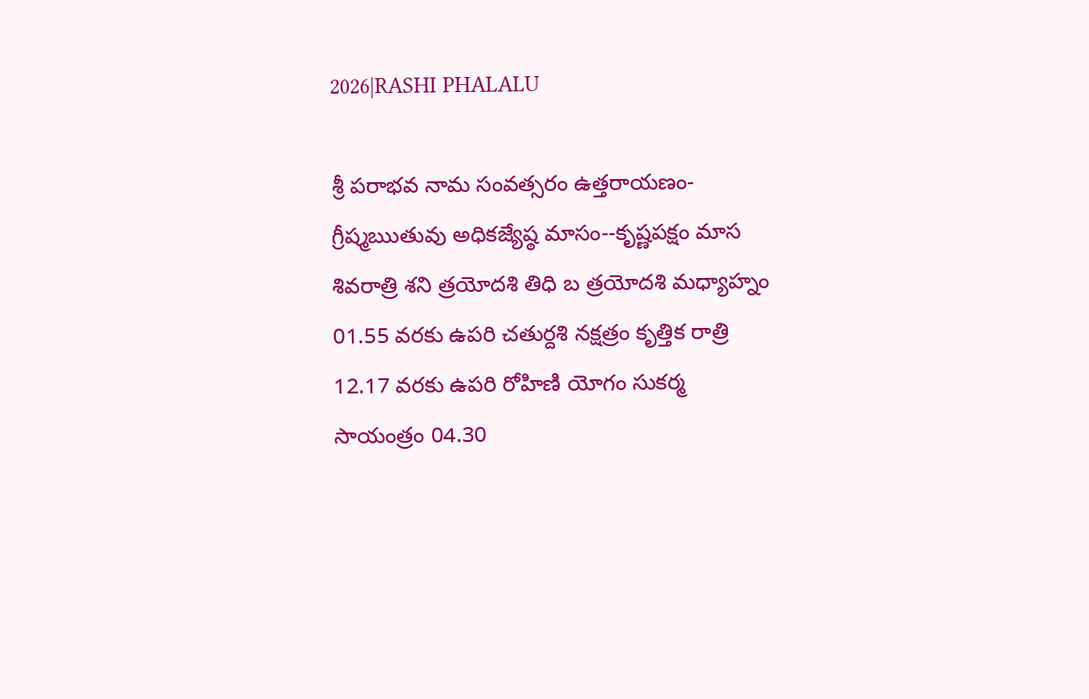2026|RASHI PHALALU

శ్రీ పరాభవ నామ సంవత్సరం ఉత్తరాయణం-గ్రీష్మఋతువు అధికజ్యేష్ఠ మాసం--కృష్ణపక్షం మాస శివరాత్రి శని త్రయోదశి తిధి బ త్రయోదశి మధ్యాహ్నం 01.55 వరకు ఉపరి చతుర్దశి నక్షత్రం కృత్తిక రాత్రి 12.17 వరకు ఉపరి రోహిణి యోగం సుకర్మ సాయంత్రం 04.30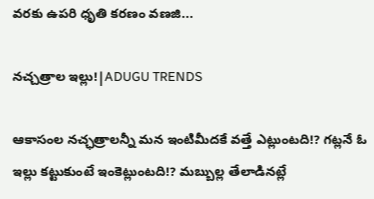వరకు ఉపరి ధృతి కరణం వణజి...

నచ్చత్రాల ఇల్లు!|ADUGU TRENDS

ఆకాసంల నచ్ఛత్రాలన్నీ మన ఇంటిమీదకే వత్తే ఎట్లుంటది!? గట్లనే ఓ ఇల్లు కట్టుకుంటే ఇంకెట్లుంటది!? మబ్బుల్ల తేలాడినట్లే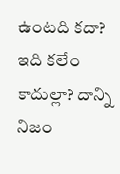ఉంటది కదా? ఇది కలేం కాదుల్లా? దాన్ని నిజం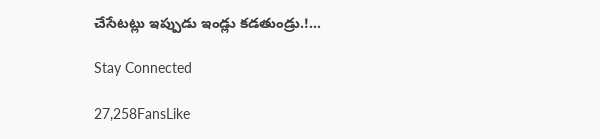చేసేటట్లు ఇప్పుడు ఇండ్లు కడతుండ్రు.!...

Stay Connected

27,258FansLike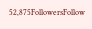52,875FollowersFollow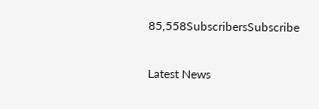85,558SubscribersSubscribe

Latest News